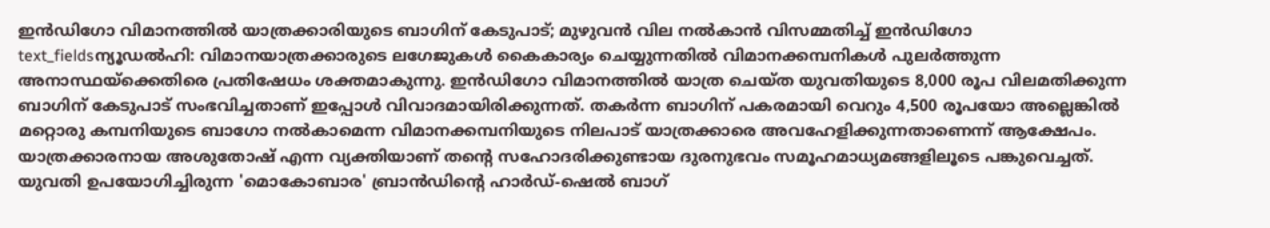ഇൻഡിഗോ വിമാനത്തിൽ യാത്രക്കാരിയുടെ ബാഗിന് കേടുപാട്; മുഴുവൻ വില നൽകാൻ വിസമ്മതിച്ച് ഇൻഡിഗോ
text_fieldsന്യൂഡൽഹി: വിമാനയാത്രക്കാരുടെ ലഗേജുകൾ കൈകാര്യം ചെയ്യുന്നതിൽ വിമാനക്കമ്പനികൾ പുലർത്തുന്ന അനാസ്ഥയ്ക്കെതിരെ പ്രതിഷേധം ശക്തമാകുന്നു. ഇൻഡിഗോ വിമാനത്തിൽ യാത്ര ചെയ്ത യുവതിയുടെ 8,000 രൂപ വിലമതിക്കുന്ന ബാഗിന് കേടുപാട് സംഭവിച്ചതാണ് ഇപ്പോൾ വിവാദമായിരിക്കുന്നത്. തകർന്ന ബാഗിന് പകരമായി വെറും 4,500 രൂപയോ അല്ലെങ്കിൽ മറ്റൊരു കമ്പനിയുടെ ബാഗോ നൽകാമെന്ന വിമാനക്കമ്പനിയുടെ നിലപാട് യാത്രക്കാരെ അവഹേളിക്കുന്നതാണെന്ന് ആക്ഷേപം.
യാത്രക്കാരനായ അശുതോഷ് എന്ന വ്യക്തിയാണ് തന്റെ സഹോദരിക്കുണ്ടായ ദുരനുഭവം സമൂഹമാധ്യമങ്ങളിലൂടെ പങ്കുവെച്ചത്. യുവതി ഉപയോഗിച്ചിരുന്ന 'മൊകോബാര' ബ്രാൻഡിന്റെ ഹാർഡ്-ഷെൽ ബാഗ്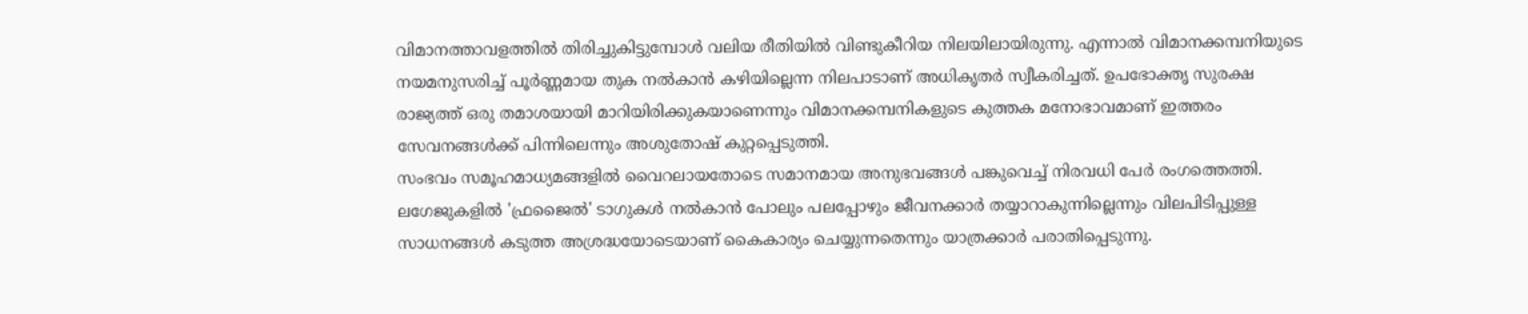വിമാനത്താവളത്തിൽ തിരിച്ചുകിട്ടുമ്പോൾ വലിയ രീതിയിൽ വിണ്ടുകീറിയ നിലയിലായിരുന്നു. എന്നാൽ വിമാനക്കമ്പനിയുടെ നയമനുസരിച്ച് പൂർണ്ണമായ തുക നൽകാൻ കഴിയില്ലെന്ന നിലപാടാണ് അധികൃതർ സ്വീകരിച്ചത്. ഉപഭോക്തൃ സുരക്ഷ രാജ്യത്ത് ഒരു തമാശയായി മാറിയിരിക്കുകയാണെന്നും വിമാനക്കമ്പനികളുടെ കുത്തക മനോഭാവമാണ് ഇത്തരം സേവനങ്ങൾക്ക് പിന്നിലെന്നും അശുതോഷ് കുറ്റപ്പെടുത്തി.
സംഭവം സമൂഹമാധ്യമങ്ങളിൽ വൈറലായതോടെ സമാനമായ അനുഭവങ്ങൾ പങ്കുവെച്ച് നിരവധി പേർ രംഗത്തെത്തി. ലഗേജുകളിൽ 'ഫ്രജൈൽ' ടാഗുകൾ നൽകാൻ പോലും പലപ്പോഴും ജീവനക്കാർ തയ്യാറാകുന്നില്ലെന്നും വിലപിടിപ്പുള്ള സാധനങ്ങൾ കടുത്ത അശ്രദ്ധയോടെയാണ് കൈകാര്യം ചെയ്യുന്നതെന്നും യാത്രക്കാർ പരാതിപ്പെടുന്നു.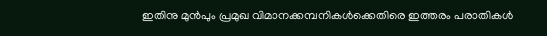ഇതിനു മുൻപും പ്രമുഖ വിമാനക്കമ്പനികൾക്കെതിരെ ഇത്തരം പരാതികൾ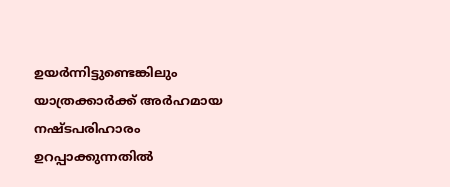ഉയർന്നിട്ടുണ്ടെങ്കിലും യാത്രക്കാർക്ക് അർഹമായ നഷ്ടപരിഹാരം ഉറപ്പാക്കുന്നതിൽ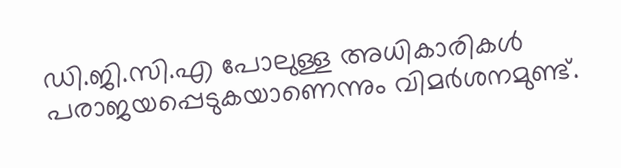ഡി.ജി.സി.എ പോലുള്ള അധികാരികൾ പരാജയപ്പെടുകയാണെന്നും വിമർശനമുണ്ട്.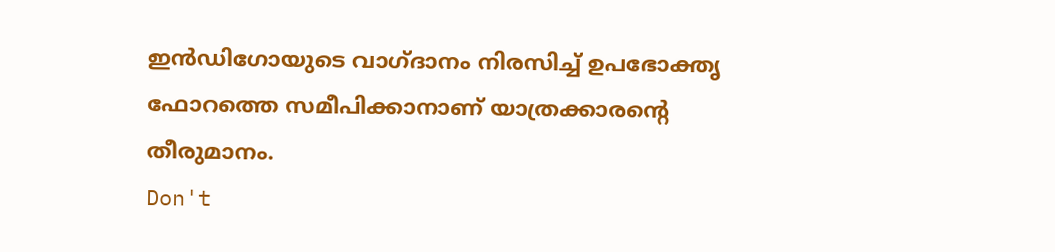ഇൻഡിഗോയുടെ വാഗ്ദാനം നിരസിച്ച് ഉപഭോക്തൃ ഫോറത്തെ സമീപിക്കാനാണ് യാത്രക്കാരന്റെ തീരുമാനം.
Don't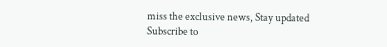miss the exclusive news, Stay updated
Subscribe to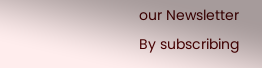our Newsletter
By subscribing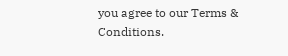you agree to our Terms & Conditions.